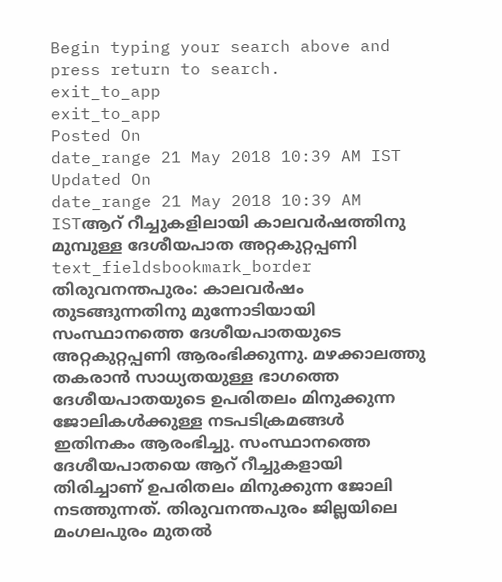Begin typing your search above and press return to search.
exit_to_app
exit_to_app
Posted On
date_range 21 May 2018 10:39 AM IST Updated On
date_range 21 May 2018 10:39 AM ISTആറ് റീച്ചുകളിലായി കാലവർഷത്തിനു മുമ്പുള്ള ദേശീയപാത അറ്റകുറ്റപ്പണി
text_fieldsbookmark_border
തിരുവനന്തപുരം: കാലവർഷം തുടങ്ങുന്നതിനു മുന്നോടിയായി സംസ്ഥാനത്തെ ദേശീയപാതയുടെ അറ്റകുറ്റപ്പണി ആരംഭിക്കുന്നു. മഴക്കാലത്തു തകരാൻ സാധ്യതയുള്ള ഭാഗത്തെ ദേശീയപാതയുടെ ഉപരിതലം മിനുക്കുന്ന ജോലികൾക്കുള്ള നടപടിക്രമങ്ങൾ ഇതിനകം ആരംഭിച്ചു. സംസ്ഥാനത്തെ ദേശീയപാതയെ ആറ് റീച്ചുകളായി തിരിച്ചാണ് ഉപരിതലം മിനുക്കുന്ന ജോലി നടത്തുന്നത്. തിരുവനന്തപുരം ജില്ലയിലെ മംഗലപുരം മുതൽ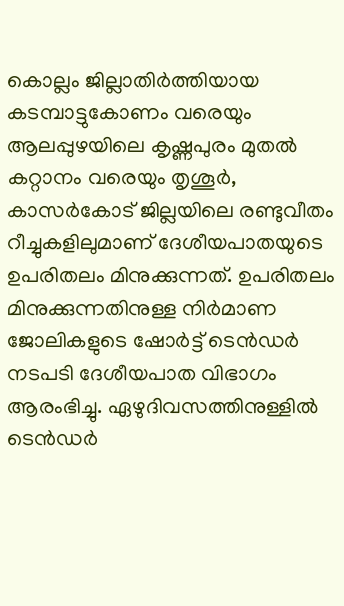കൊല്ലം ജില്ലാതിർത്തിയായ കടമ്പാട്ടുകോണം വരെയും ആലപ്പുഴയിലെ കൃഷ്ണപുരം മുതൽ കറ്റാനം വരെയും തൃശൂർ, കാസർകോട് ജില്ലയിലെ രണ്ടുവീതം റീച്ചുകളിലുമാണ് ദേശീയപാതയുടെ ഉപരിതലം മിനുക്കുന്നത്. ഉപരിതലം മിനുക്കുന്നതിനുള്ള നിർമാണ ജോലികളുടെ ഷോർട്ട് ടെൻഡർ നടപടി ദേശീയപാത വിഭാഗം ആരംഭിച്ചു. ഏഴുദിവസത്തിനുള്ളിൽ ടെൻഡർ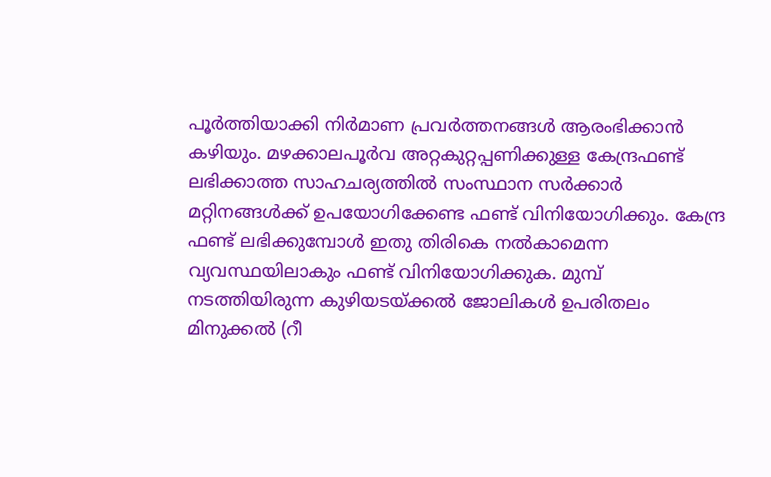പൂർത്തിയാക്കി നിർമാണ പ്രവർത്തനങ്ങൾ ആരംഭിക്കാൻ കഴിയും. മഴക്കാലപൂർവ അറ്റകുറ്റപ്പണിക്കുള്ള കേന്ദ്രഫണ്ട് ലഭിക്കാത്ത സാഹചര്യത്തിൽ സംസ്ഥാന സർക്കാർ മറ്റിനങ്ങൾക്ക് ഉപയോഗിക്കേണ്ട ഫണ്ട് വിനിയോഗിക്കും. കേന്ദ്ര ഫണ്ട് ലഭിക്കുമ്പോൾ ഇതു തിരികെ നൽകാമെന്ന വ്യവസ്ഥയിലാകും ഫണ്ട് വിനിയോഗിക്കുക. മുമ്പ് നടത്തിയിരുന്ന കുഴിയടയ്ക്കൽ ജോലികൾ ഉപരിതലം മിനുക്കൽ (റീ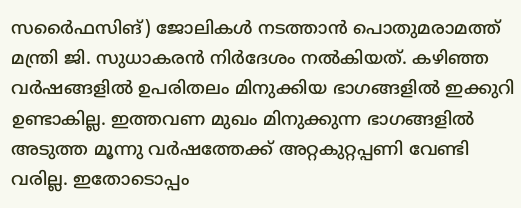സർൈഫസിങ്) ജോലികൾ നടത്താൻ പൊതുമരാമത്ത് മന്ത്രി ജി. സുധാകരൻ നിർദേശം നൽകിയത്. കഴിഞ്ഞ വർഷങ്ങളിൽ ഉപരിതലം മിനുക്കിയ ഭാഗങ്ങളിൽ ഇക്കുറി ഉണ്ടാകില്ല. ഇത്തവണ മുഖം മിനുക്കുന്ന ഭാഗങ്ങളിൽ അടുത്ത മൂന്നു വർഷത്തേക്ക് അറ്റകുറ്റപ്പണി വേണ്ടി വരില്ല. ഇതോടൊപ്പം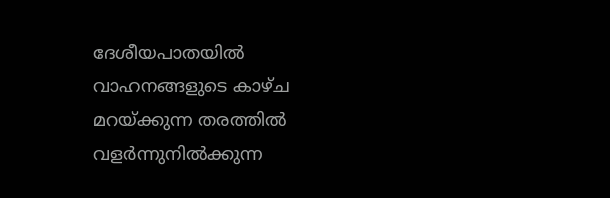ദേശീയപാതയിൽ വാഹനങ്ങളുടെ കാഴ്ച മറയ്ക്കുന്ന തരത്തിൽ വളർന്നുനിൽക്കുന്ന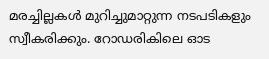മരച്ചില്ലകൾ മുറിച്ചുമാറ്റുന്ന നടപടികളും സ്വീകരിക്കും. റോഡരികിലെ ഓട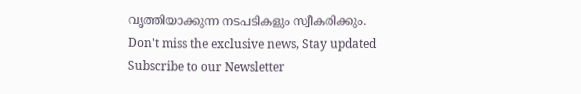വൃത്തിയാക്കുന്ന നടപടികളും സ്വീകരിക്കും.
Don't miss the exclusive news, Stay updated
Subscribe to our Newsletter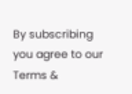By subscribing you agree to our Terms &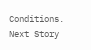Conditions.
Next Story